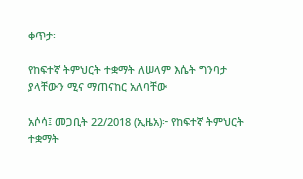ቀጥታ፡

የከፍተኛ ትምህርት ተቋማት ለሠላም እሴት ግንባታ  ያላቸውን ሚና ማጠናከር አለባቸው

አሶሳ፤ መጋቢት 22/2018 (ኢዜአ)፦ የከፍተኛ ትምህርት ተቋማት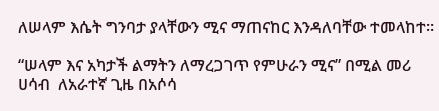ለሠላም እሴት ግንባታ ያላቸውን ሚና ማጠናከር እንዳለባቸው ተመላከተ።

“ሠላም እና አካታች ልማትን ለማረጋገጥ የምሁራን ሚና” በሚል መሪ ሀሳብ  ለአራተኛ ጊዜ በአሶሳ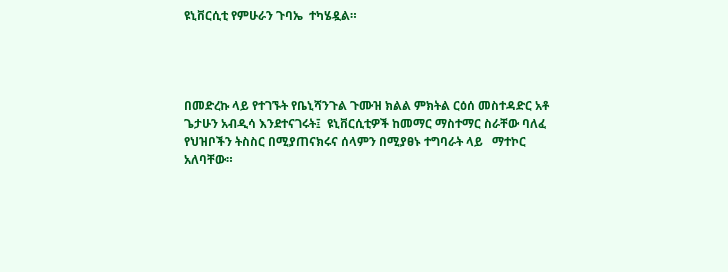ዩኒቨርሲቲ የምሁራን ጉባኤ  ተካሄዷል።




በመድረኩ ላይ የተገኙት የቤኒሻንጉል ጉሙዝ ክልል ምክትል ርዕሰ መስተዳድር አቶ ጌታሁን አብዲሳ እንደተናገሩት፤  ዩኒቨርሲቲዎች ከመማር ማስተማር ስራቸው ባለፈ የህዝቦችን ትስስር በሚያጠናክሩና ሰላምን በሚያፀኑ ተግባራት ላይ   ማተኮር አለባቸው።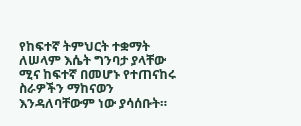የከፍተኛ ትምህርት ተቋማት ለሠላም እሴት ግንባታ ያላቸው ሚና ከፍተኛ በመሆኑ የተጠናከሩ ስራዎችን ማከናወን እንዳለባቸውም ነው ያሳሰቡት።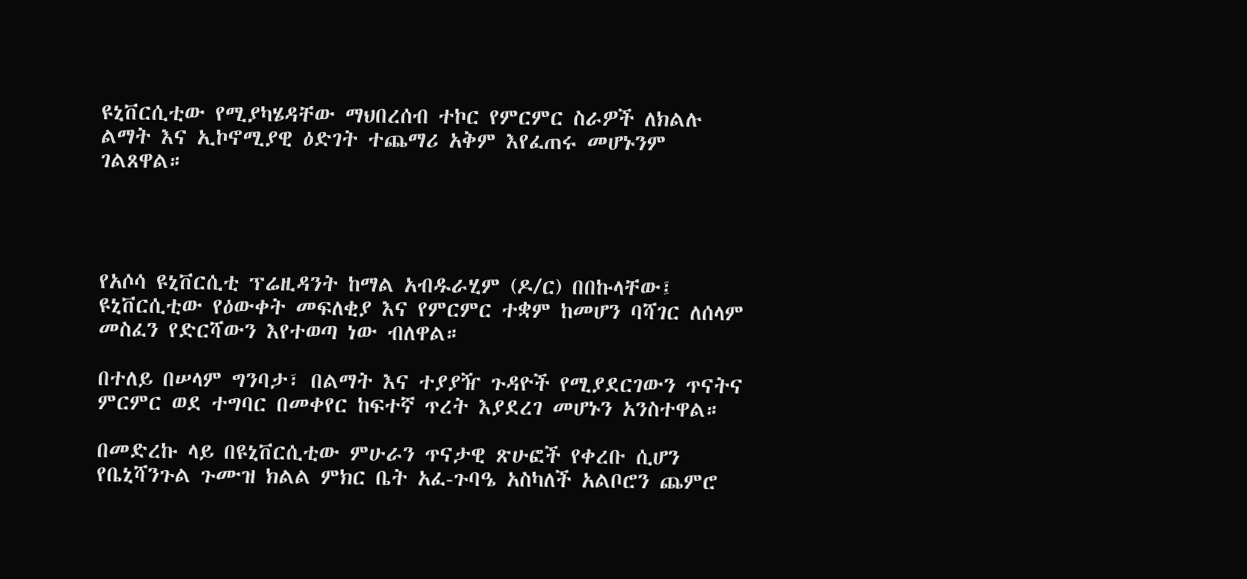ዩኒቨርሲቲው የሚያካሄዳቸው ማህበረሰብ ተኮር የምርምር ስራዎች ለክልሉ ልማት እና ኢኮኖሚያዊ ዕድገት ተጨማሪ አቅም እየፈጠሩ መሆኑንም ገልጸዋል።




የአሶሳ ዩኒቨርሲቲ ፕሬዚዳንት ከማል አብዱራሂም (ዶ/ር) በበኩላቸው፤ ዩኒቨርሲቲው የዕውቀት መፍለቂያ እና የምርምር ተቋም ከመሆን ባሻገር ለሰላም መስፈን የድርሻውን እየተወጣ ነው ብለዋል።

በተለይ በሠላም ግንባታ፣ በልማት እና ተያያዥ ጉዳዮች የሚያደርገውን ጥናትና ምርምር ወደ ተግባር በመቀየር ከፍተኛ ጥረት እያደረገ መሆኑን አንስተዋል።

በመድረኩ ላይ በዩኒቨርሲቲው ምሁራን ጥናታዊ ጽሁፎች የቀረቡ ሲሆን የቤኒሻንጉል ጉሙዝ ክልል ምክር ቤት አፈ-ጉባዔ አስካለች አልቦሮን ጨምሮ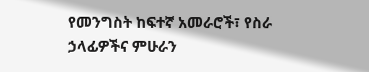የመንግስት ከፍተኛ አመራሮች፣ የስራ ኃላፊዎችና ምሁራን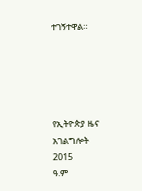ተገኝተዋል።





የኢትዮጵያ ዜና አገልግሎት
2015
ዓ.ም